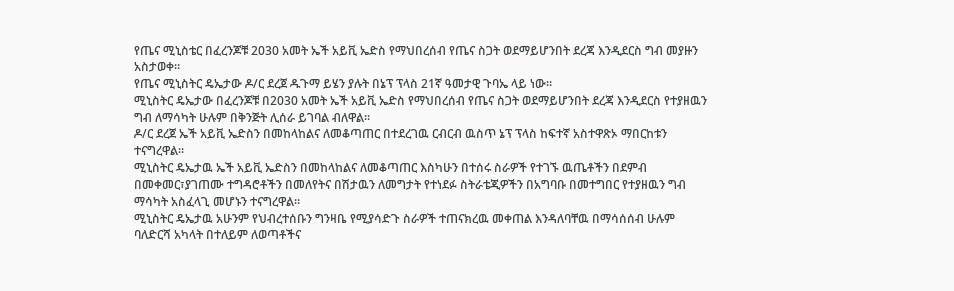የጤና ሚኒስቴር በፈረንጆቹ 2030 አመት ኤች አይቪ ኤድስ የማህበረሰብ የጤና ስጋት ወደማይሆንበት ደረጃ እንዲደርስ ግብ መያዙን አስታወቀ።
የጤና ሚኒስትር ዴኤታው ዶ/ር ደረጀ ዱጉማ ይሄን ያሉት በኔፕ ፕላስ 21ኛ ዓመታዊ ጉባኤ ላይ ነው።
ሚኒስትር ዴኤታው በፈረንጆቹ በ2030 አመት ኤች አይቪ ኤድስ የማህበረሰብ የጤና ስጋት ወደማይሆንበት ደረጃ እንዲደርስ የተያዘዉን ግብ ለማሳካት ሁሉም በቅንጅት ሊሰራ ይገባል ብለዋል።
ዶ/ር ደረጀ ኤች አይቪ ኤድስን በመከላከልና ለመቆጣጠር በተደረገዉ ርብርብ ዉስጥ ኔፕ ፕላስ ከፍተኛ አስተዋጽኦ ማበርከቱን ተናግረዋል።
ሚኒስትር ዴኤታዉ ኤች አይቪ ኤድስን በመከላከልና ለመቆጣጠር እስካሁን በተሰሩ ስራዎች የተገኙ ዉጤቶችን በደምብ በመቀመር፣ያገጠሙ ተግዳሮቶችን በመለየትና በሽታዉን ለመግታት የተነደፉ ስትራቴጂዎችን በአግባቡ በመተግበር የተያዘዉን ግብ ማሳካት አስፈላጊ መሆኑን ተናግረዋል።
ሚኒስትር ዴኤታዉ አሁንም የህብረተሰቡን ግንዛቤ የሚያሳድጉ ስራዎች ተጠናክረዉ መቀጠል እንዳለባቸዉ በማሳሰሰብ ሁሉም ባለድርሻ አካላት በተለይም ለወጣቶችና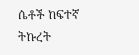ሴቶች ከፍተኛ ትኩረት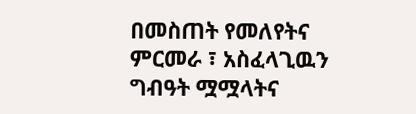በመስጠት የመለየትና ምርመራ ፣ አስፈላጊዉን ግብዓት ሟሟላትና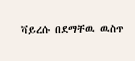ቫይረሱ በደማቸዉ ዉስጥ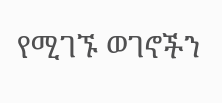የሚገኙ ወገኖችን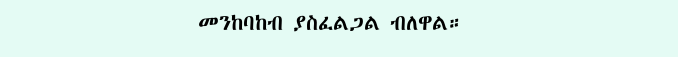መንከባከብ ያስፈልጋል ብለዋል።